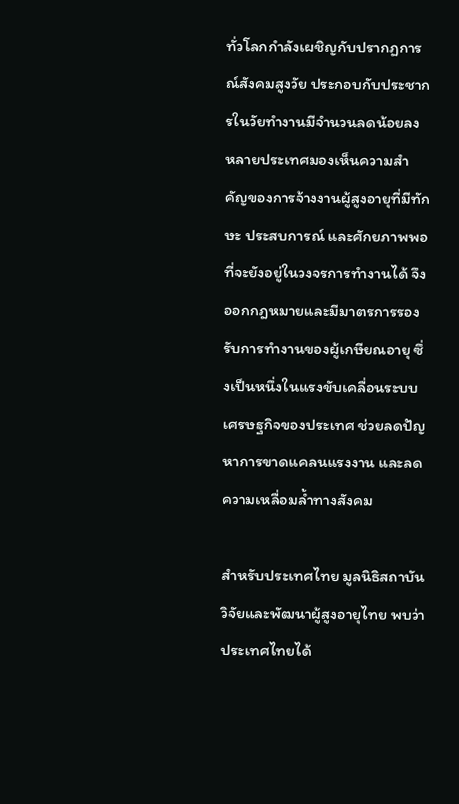ทั่วโลกกำลังเผชิญกับปรากฏการณ์สังคมสูงวัย ประกอบกับประชากรในวัยทำงานมีจำนวนลดน้อยลง หลายประเทศมองเห็นความสำคัญของการจ้างงานผู้สูงอายุที่มีทักษะ ประสบการณ์ และศักยภาพพอที่จะยังอยู่ในวงจรการทำงานได้ จึงออกกฎหมายและมีมาตรการรองรับการทำงานของผู้เกษียณอายุ ซึ่งเป็นหนึ่งในแรงขับเคลื่อนระบบเศรษฐกิจของประเทศ ช่วยลดปัญหาการขาดแคลนแรงงาน และลดความเหลื่อมล้ำทางสังคม

สำหรับประเทศไทย มูลนิธิสถาบันวิจัยและพัฒนาผู้สูงอายุไทย พบว่า ประเทศไทยได้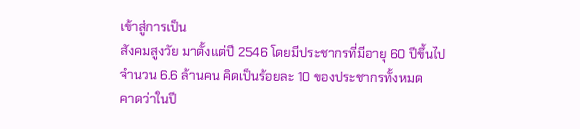เข้าสู่การเป็น
สังคมสูงวัย มาตั้งแต่ปี 2546 โดยมีประชากรที่มีอายุ 60 ปีขึ้นไป จำนวน 6.6 ล้านคน คิดเป็นร้อยละ 10 ของประชากรทั้งหมด
คาดว่าในปี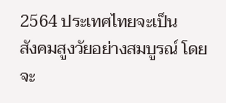2564 ประเทศไทยจะเป็น
สังคมสูงวัยอย่างสมบูรณ์ โดยจะ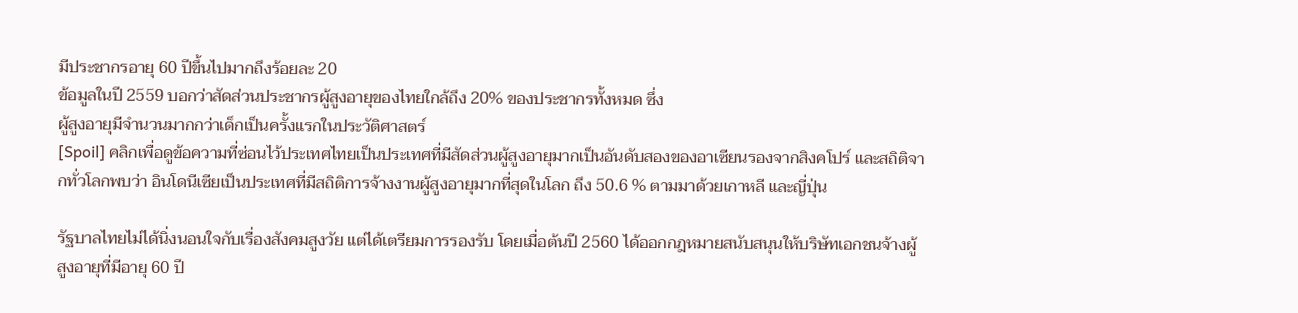มีประชากรอายุ 60 ปีขึ้นไปมากถึงร้อยละ 20
ข้อมูลในปี 2559 บอกว่าสัดส่วนประชากรผู้สูงอายุของไทยใกล้ถึง 20% ของประชากรทั้งหมด ซึ่ง
ผู้สูงอายุมีจำนวนมากกว่าเด็กเป็นครั้งแรกในประวัติศาสตร์
[Spoil] คลิกเพื่อดูข้อความที่ซ่อนไว้ประเทศไทยเป็นประเทศที่มีสัดส่วนผู้สูงอายุมากเป็นอันดับสองของอาเซียนรองจากสิงคโปร์ และสถิติจากทั่วโลกพบว่า อินโดนีเซียเป็นประเทศที่มีสถิติการจ้างงานผู้สูงอายุมากที่สุดในโลก ถึง 50.6 % ตามมาด้วยเกาหลี และญี่ปุ่น

รัฐบาลไทยไม่ได้นิ่งนอนใจกับเรื่องสังคมสูงวัย แต่ได้เตรียมการรองรับ โดยเมื่อต้นปี 2560 ได้ออกกฎหมายสนับสนุนให้บริษัทเอกชนจ้างผู้สูงอายุที่มีอายุ 60 ปี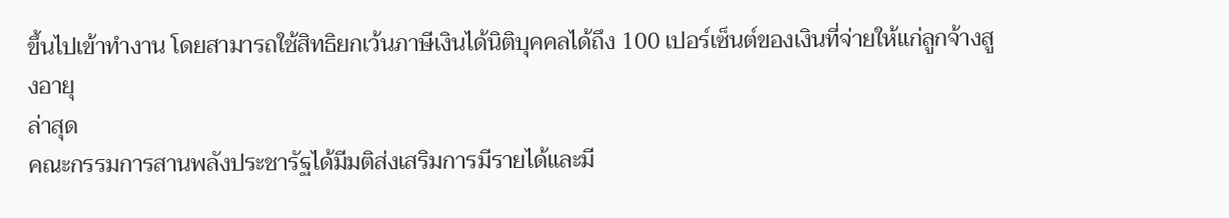ขึ้นไปเข้าทำงาน โดยสามารถใช้สิทธิยกเว้นภาษีเงินได้นิติบุคคลได้ถึง 100 เปอร์เซ็นต์ของเงินที่จ่ายให้แก่ลูกจ้างสูงอายุ
ล่าสุด
คณะกรรมการสานพลังประชารัฐได้มีมติส่งเสริมการมีรายได้และมี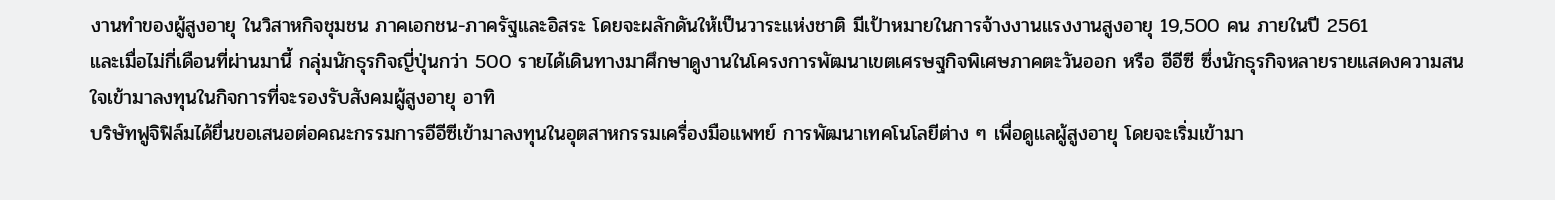งานทำของผู้สูงอายุ ในวิสาหกิจชุมชน ภาคเอกชน-ภาครัฐและอิสระ โดยจะผลักดันให้เป็นวาระแห่งชาติ มีเป้าหมายในการจ้างงานแรงงานสูงอายุ 19,500 คน ภายในปี 2561
และเมื่อไม่กี่เดือนที่ผ่านมานี้ กลุ่มนักธุรกิจญี่ปุ่นกว่า 500 รายได้เดินทางมาศึกษาดูงานในโครงการพัฒนาเขตเศรษฐกิจพิเศษภาคตะวันออก หรือ อีอีซี ซึ่งนักธุรกิจหลายรายแสดงความสนใจเข้ามาลงทุนในกิจการที่จะรองรับสังคมผู้สูงอายุ อาทิ
บริษัทฟูจิฟิล์มได้ยื่นขอเสนอต่อคณะกรรมการอีอีซีเข้ามาลงทุนในอุตสาหกรรมเครื่องมือแพทย์ การพัฒนาเทคโนโลยีต่าง ๆ เพื่อดูแลผู้สูงอายุ โดยจะเริ่มเข้ามา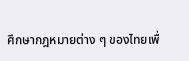ศึกษากฎหมายต่าง ๆ ของไทยเพื่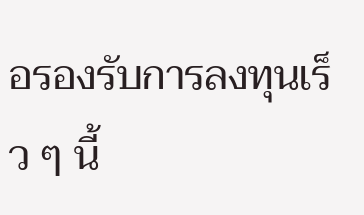อรองรับการลงทุนเร็ว ๆ นี้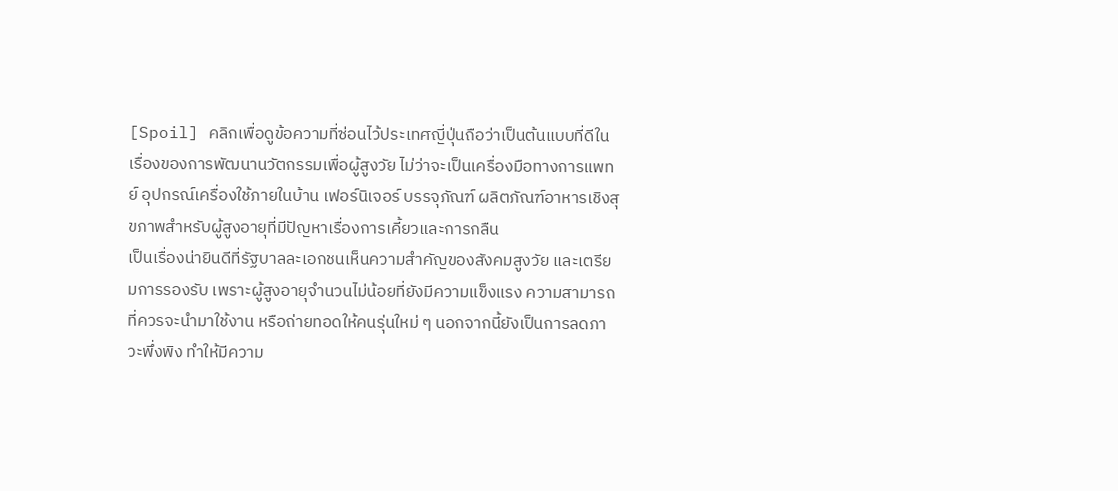[Spoil] คลิกเพื่อดูข้อความที่ซ่อนไว้ประเทศญี่ปุ่นถือว่าเป็นต้นแบบที่ดีในเรื่องของการพัฒนานวัตกรรมเพื่อผู้สูงวัย ไม่ว่าจะเป็นเครื่องมือทางการแพทย์ อุปกรณ์เครื่องใช้ภายในบ้าน เฟอร์นิเจอร์ บรรจุภัณฑ์ ผลิตภัณฑ์อาหารเชิงสุขภาพสำหรับผู้สูงอายุที่มีปัญหาเรื่องการเคี้ยวและการกลืน
เป็นเรื่องน่ายินดีที่รัฐบาลละเอกชนเห็นความสำคัญของสังคมสูงวัย และเตรียมการรองรับ เพราะผู้สูงอายุจำนวนไม่น้อยที่ยังมีความแข็งแรง ความสามารถ ที่ควรจะนำมาใช้งาน หรือถ่ายทอดให้คนรุ่นใหม่ ๆ นอกจากนี้ยังเป็นการลดภาวะพึ่งพิง ทำให้มีความ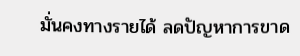มั่นคงทางรายได้ ลดปัญหาการขาด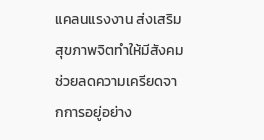แคลนแรงงาน ส่งเสริมสุขภาพจิตทำให้มีสังคมช่วยลดความเครียดจากการอยู่อย่าง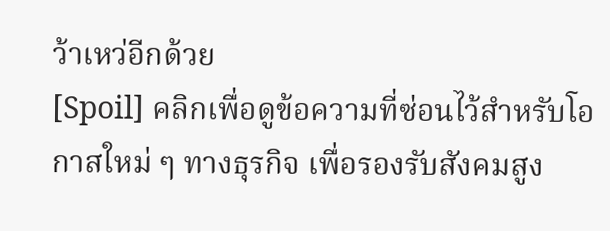ว้าเหว่อีกด้วย
[Spoil] คลิกเพื่อดูข้อความที่ซ่อนไว้สำหรับโอกาสใหม่ ๆ ทางธุรกิจ เพื่อรองรับสังคมสูง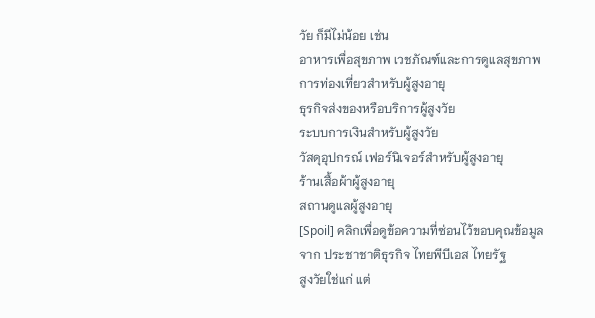วัย ก็มีไม่น้อย เช่น
อาหารเพื่อสุขภาพ เวชภัณฑ์และการดูแลสุขภาพ
การท่องเที่ยวสำหรับผู้สูงอายุ
ธุรกิจส่งของหรือบริการผู้สูงวัย
ระบบการเงินสำหรับผู้สูงวัย
วัสดุอุปกรณ์ เฟอร์นิเจอร์สำหรับผู้สูงอายุ
ร้านเสื้อผ้าผู้สูงอายุ
สถานดูแลผู้สูงอายุ
[Spoil] คลิกเพื่อดูข้อความที่ซ่อนไว้ขอบคุณข้อมูลจาก ประชาชาติธุรกิจ ไทยพีบีเอส ไทยรัฐ
สูงวัยใช่แก่ แต่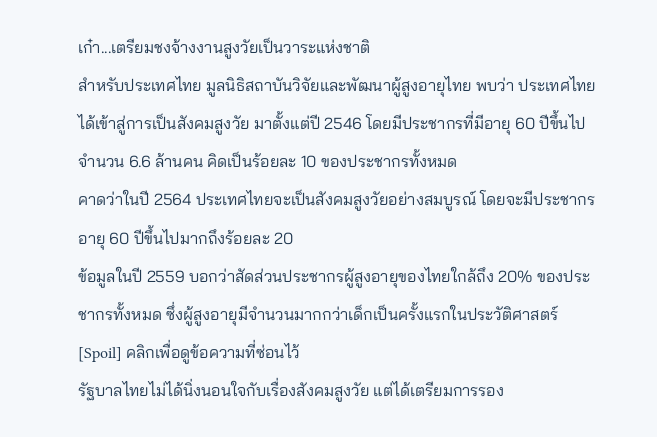เก๋า...เตรียมชงจ้างงานสูงวัยเป็นวาระแห่งชาติ
สำหรับประเทศไทย มูลนิธิสถาบันวิจัยและพัฒนาผู้สูงอายุไทย พบว่า ประเทศไทยได้เข้าสู่การเป็นสังคมสูงวัย มาตั้งแต่ปี 2546 โดยมีประชากรที่มีอายุ 60 ปีขึ้นไป จำนวน 6.6 ล้านคน คิดเป็นร้อยละ 10 ของประชากรทั้งหมด
คาดว่าในปี 2564 ประเทศไทยจะเป็นสังคมสูงวัยอย่างสมบูรณ์ โดยจะมีประชากรอายุ 60 ปีขึ้นไปมากถึงร้อยละ 20
ข้อมูลในปี 2559 บอกว่าสัดส่วนประชากรผู้สูงอายุของไทยใกล้ถึง 20% ของประชากรทั้งหมด ซึ่งผู้สูงอายุมีจำนวนมากกว่าเด็กเป็นครั้งแรกในประวัติศาสตร์
[Spoil] คลิกเพื่อดูข้อความที่ซ่อนไว้
รัฐบาลไทยไม่ได้นิ่งนอนใจกับเรื่องสังคมสูงวัย แต่ได้เตรียมการรอง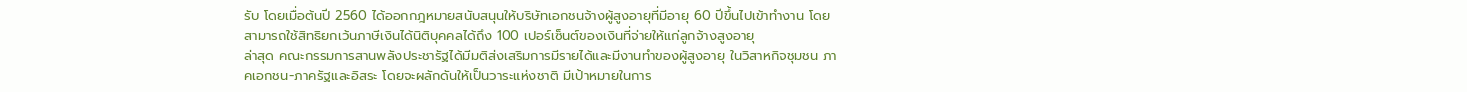รับ โดยเมื่อต้นปี 2560 ได้ออกกฎหมายสนับสนุนให้บริษัทเอกชนจ้างผู้สูงอายุที่มีอายุ 60 ปีขึ้นไปเข้าทำงาน โดยสามารถใช้สิทธิยกเว้นภาษีเงินได้นิติบุคคลได้ถึง 100 เปอร์เซ็นต์ของเงินที่จ่ายให้แก่ลูกจ้างสูงอายุ
ล่าสุด คณะกรรมการสานพลังประชารัฐได้มีมติส่งเสริมการมีรายได้และมีงานทำของผู้สูงอายุ ในวิสาหกิจชุมชน ภาคเอกชน-ภาครัฐและอิสระ โดยจะผลักดันให้เป็นวาระแห่งชาติ มีเป้าหมายในการ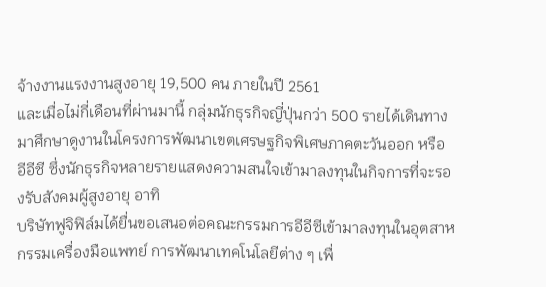จ้างงานแรงงานสูงอายุ 19,500 คน ภายในปี 2561
และเมื่อไม่กี่เดือนที่ผ่านมานี้ กลุ่มนักธุรกิจญี่ปุ่นกว่า 500 รายได้เดินทางมาศึกษาดูงานในโครงการพัฒนาเขตเศรษฐกิจพิเศษภาคตะวันออก หรือ อีอีซี ซึ่งนักธุรกิจหลายรายแสดงความสนใจเข้ามาลงทุนในกิจการที่จะรองรับสังคมผู้สูงอายุ อาทิ
บริษัทฟูจิฟิล์มได้ยื่นขอเสนอต่อคณะกรรมการอีอีซีเข้ามาลงทุนในอุตสาหกรรมเครื่องมือแพทย์ การพัฒนาเทคโนโลยีต่าง ๆ เพื่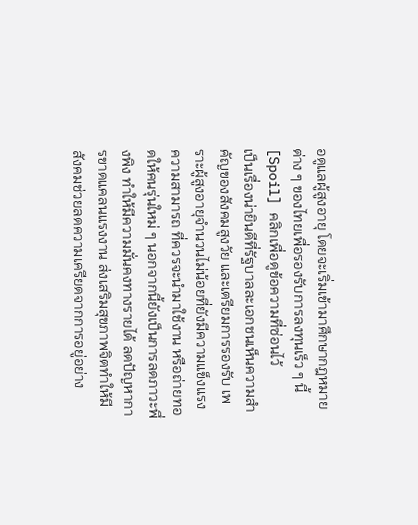อดูแลผู้สูงอายุ โดยจะเริ่มเข้ามาศึกษากฎหมายต่าง ๆ ของไทยเพื่อรองรับการลงทุนเร็ว ๆ นี้
[Spoil] คลิกเพื่อดูข้อความที่ซ่อนไว้
เป็นเรื่องน่ายินดีที่รัฐบาลละเอกชนเห็นความสำคัญของสังคมสูงวัย และเตรียมการรองรับ เพราะผู้สูงอายุจำนวนไม่น้อยที่ยังมีความแข็งแรง ความสามารถ ที่ควรจะนำมาใช้งาน หรือถ่ายทอดให้คนรุ่นใหม่ ๆ นอกจากนี้ยังเป็นการลดภาวะพึ่งพิง ทำให้มีความมั่นคงทางรายได้ ลดปัญหาการขาดแคลนแรงงาน ส่งเสริมสุขภาพจิตทำให้มีสังคมช่วยลดความเครียดจากการอยู่อย่าง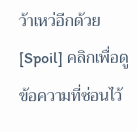ว้าเหว่อีกด้วย
[Spoil] คลิกเพื่อดูข้อความที่ซ่อนไว้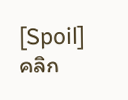[Spoil] คลิก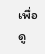เพื่อดู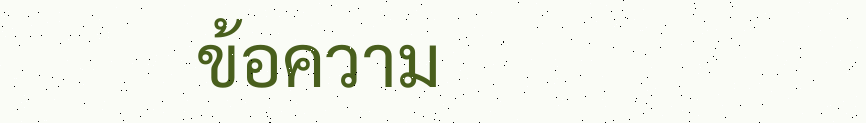ข้อความ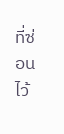ที่ซ่อนไว้